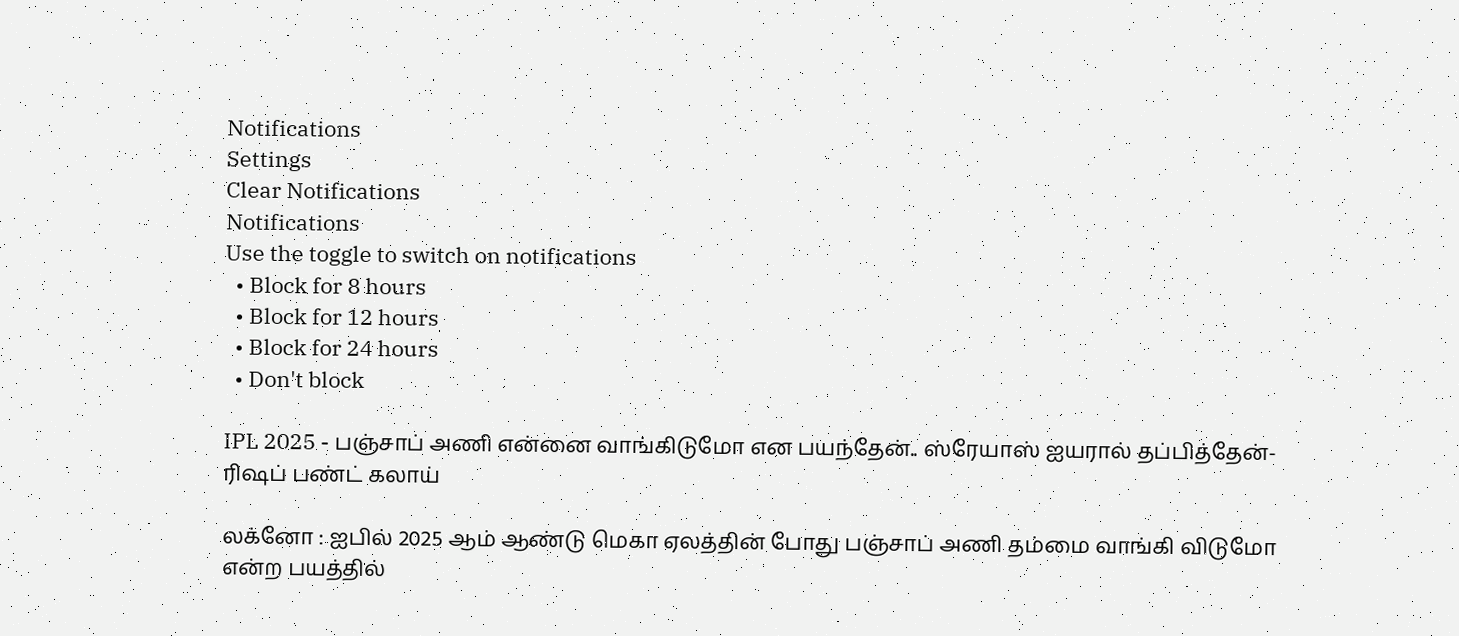Notifications
Settings
Clear Notifications
Notifications
Use the toggle to switch on notifications
  • Block for 8 hours
  • Block for 12 hours
  • Block for 24 hours
  • Don't block

IPL 2025 - பஞ்சாப் அணி என்னை வாங்கிடுமோ என பயந்தேன்.. ஸ்ரேயாஸ் ஐயரால் தப்பித்தேன்- ரிஷப் பண்ட் கலாய்

லக்னோ : ஐபில் 2025 ஆம் ஆண்டு மெகா ஏலத்தின் போது பஞ்சாப் அணி தம்மை வாங்கி விடுமோ என்ற பயத்தில்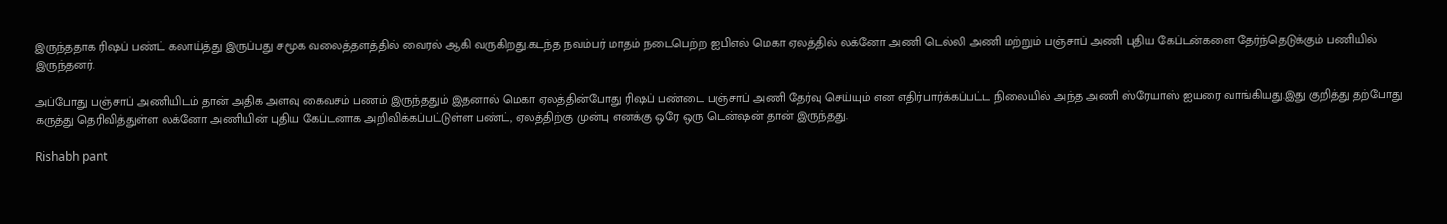இருந்ததாக ரிஷப் பண்ட் கலாய்த்து இருப்பது சமூக வலைத்தளத்தில் வைரல் ஆகி வருகிறது.கடந்த நவம்பர் மாதம் நடைபெற்ற ஐபிஎல் மெகா ஏலத்தில் லக்னோ அணி டெல்லி அணி மற்றும் பஞ்சாப் அணி புதிய கேப்டன்களை தேர்ந்தெடுக்கும் பணியில் இருந்தனர்.

அப்போது பஞ்சாப் அணியிடம் தான் அதிக அளவு கைவசம் பணம் இருந்ததும் இதனால் மெகா ஏலத்தின்போது ரிஷப் பண்டை பஞ்சாப் அணி தேர்வு செய்யும் என எதிர்பார்க்கப்பட்ட நிலையில் அந்த அணி ஸ்ரேயாஸ் ஐயரை வாங்கியது.இது குறித்து தற்போது கருத்து தெரிவித்துள்ள லக்னோ அணியின் புதிய கேப்டனாக அறிவிக்கப்பட்டுள்ள பண்ட், ஏலத்திற்கு முன்பு எனக்கு ஒரே ஒரு டென்ஷன் தான் இருந்தது.

Rishabh pant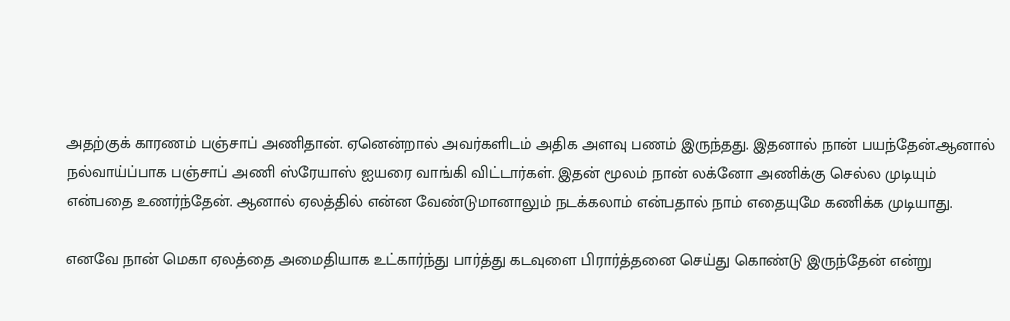அதற்குக் காரணம் பஞ்சாப் அணிதான். ஏனென்றால் அவர்களிடம் அதிக அளவு பணம் இருந்தது. இதனால் நான் பயந்தேன்.ஆனால் நல்வாய்ப்பாக பஞ்சாப் அணி ஸ்ரேயாஸ் ஐயரை வாங்கி விட்டார்கள். இதன் மூலம் நான் லக்னோ அணிக்கு செல்ல முடியும் என்பதை உணர்ந்தேன். ஆனால் ஏலத்தில் என்ன வேண்டுமானாலும் நடக்கலாம் என்பதால் நாம் எதையுமே கணிக்க முடியாது.

எனவே நான் மெகா ஏலத்தை அமைதியாக உட்கார்ந்து பார்த்து கடவுளை பிரார்த்தனை செய்து கொண்டு இருந்தேன் என்று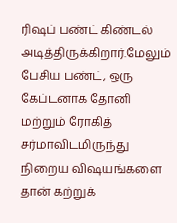ரிஷப் பண்ட் கிண்டல் அடித்திருக்கிறார்.மேலும் பேசிய பண்ட், ஒரு கேப்டனாக தோனி மற்றும் ரோகித் சர்மாவிடமிருந்து நிறைய விஷயங்களை தான் கற்றுக்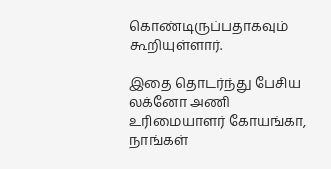கொண்டிருப்பதாகவும் கூறியுள்ளார்.

இதை தொடர்ந்து பேசிய லக்னோ அணி உரிமையாளர் கோயங்கா, நாங்கள்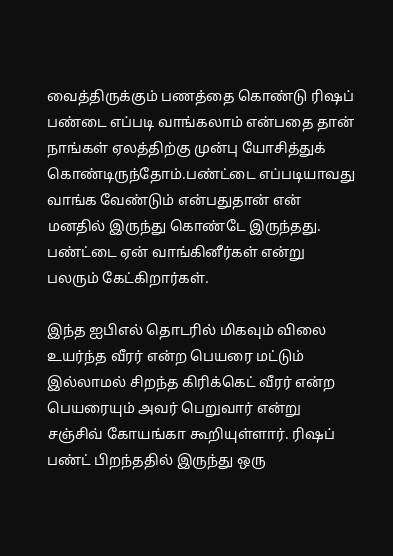வைத்திருக்கும் பணத்தை கொண்டு ரிஷப் பண்டை எப்படி வாங்கலாம் என்பதை தான் நாங்கள் ஏலத்திற்கு முன்பு யோசித்துக் கொண்டிருந்தோம்.பண்ட்டை எப்படியாவது வாங்க வேண்டும் என்பதுதான் என் மனதில் இருந்து கொண்டே இருந்தது. பண்ட்டை ஏன் வாங்கினீர்கள் என்று பலரும் கேட்கிறார்கள்.

இந்த ஐபிஎல் தொடரில் மிகவும் விலை உயர்ந்த வீரர் என்ற பெயரை மட்டும் இல்லாமல் சிறந்த கிரிக்கெட் வீரர் என்ற பெயரையும் அவர் பெறுவார் என்று சஞ்சிவ் கோயங்கா கூறியுள்ளார். ரிஷப் பண்ட் பிறந்ததில் இருந்து ஒரு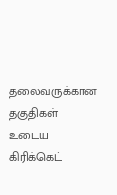தலைவருக்கான தகுதிகள் உடைய கிரிக்கெட்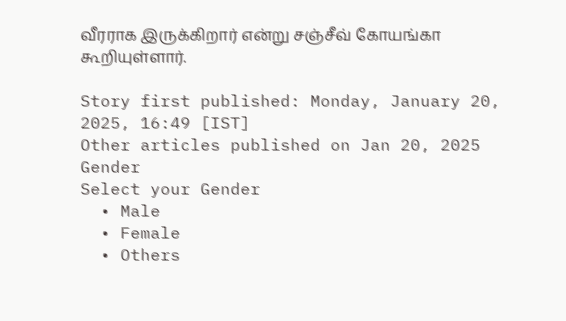வீரராக இருக்கிறார் என்று சஞ்சீவ் கோயங்கா கூறியுள்ளார்.

Story first published: Monday, January 20, 2025, 16:49 [IST]
Other articles published on Jan 20, 2025
Gender
Select your Gender
  • Male
  • Female
  • Others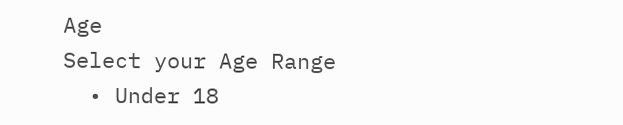Age
Select your Age Range
  • Under 18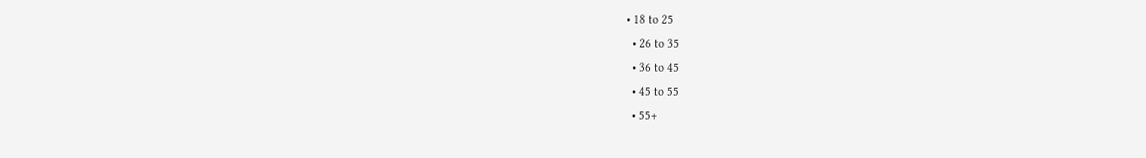• 18 to 25
  • 26 to 35
  • 36 to 45
  • 45 to 55
  • 55+